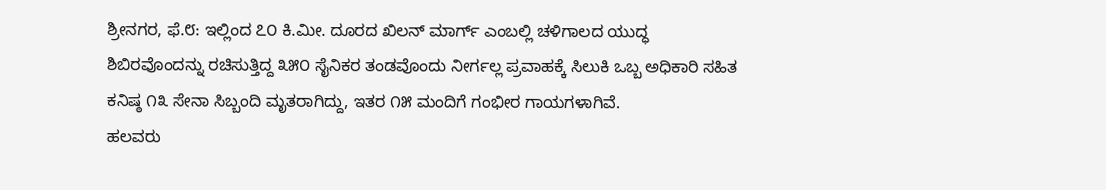ಶ್ರೀನಗರ, ಫೆ.೮: ಇಲ್ಲಿಂದ ೭೦ ಕಿ.ಮೀ. ದೂರದ ಖಿಲನ್ ಮಾರ್ಗ್ ಎಂಬಲ್ಲಿ ಚಳಿಗಾಲದ ಯುದ್ಧ ಶಿಬಿರವೊಂದನ್ನು ರಚಿಸುತ್ತಿದ್ದ ೩೫೦ ಸೈನಿಕರ ತಂಡವೊಂದು ನೀರ್ಗಲ್ಲ ಪ್ರವಾಹಕ್ಕೆ ಸಿಲುಕಿ ಒಬ್ಬ ಅಧಿಕಾರಿ ಸಹಿತ ಕನಿಷ್ಠ ೧೩ ಸೇನಾ ಸಿಬ್ಬಂದಿ ಮೃತರಾಗಿದ್ದು, ಇತರ ೧೫ ಮಂದಿಗೆ ಗಂಭೀರ ಗಾಯಗಳಾಗಿವೆ.
ಹಲವರು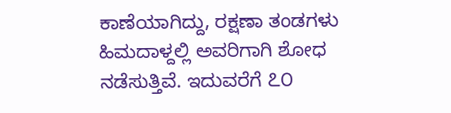ಕಾಣೆಯಾಗಿದ್ದು, ರಕ್ಷಣಾ ತಂಡಗಳು ಹಿಮದಾಳ್ದಲ್ಲಿ ಅವರಿಗಾಗಿ ಶೋಧ ನಡೆಸುತ್ತಿವೆ. ಇದುವರೆಗೆ ೭೦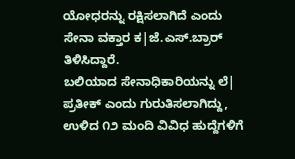ಯೋಧರನ್ನು ರಕ್ಷಿಸಲಾಗಿದೆ ಎಂದು ಸೇನಾ ವಕ್ತಾರ ಕ|ಜೆ.ಎಸ್.ಬ್ರಾರ್ ತಿಳಿಸಿದ್ದಾರೆ.
ಬಲಿಯಾದ ಸೇನಾಧಿಕಾರಿಯನ್ನು ಲೆ| ಪ್ರತೀಕ್ ಎಂದು ಗುರುತಿಸಲಾಗಿದ್ದು, ಉಳಿದ ೧೨ ಮಂದಿ ವಿವಿಧ ಹುದ್ದೆಗಳಿಗೆ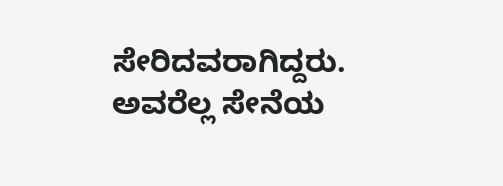ಸೇರಿದವರಾಗಿದ್ದರು. ಅವರೆಲ್ಲ ಸೇನೆಯ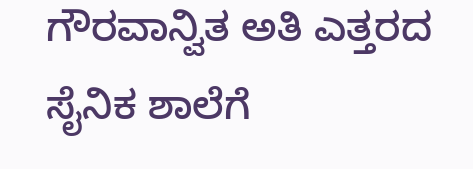ಗೌರವಾನ್ವಿತ ಅತಿ ಎತ್ತರದ ಸೈನಿಕ ಶಾಲೆಗೆ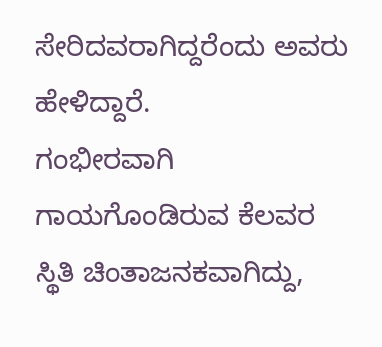ಸೇರಿದವರಾಗಿದ್ದರೆಂದು ಅವರು ಹೇಳಿದ್ದಾರೆ.
ಗಂಭೀರವಾಗಿ ಗಾಯಗೊಂಡಿರುವ ಕೆಲವರ ಸ್ಥಿತಿ ಚಿಂತಾಜನಕವಾಗಿದ್ದು,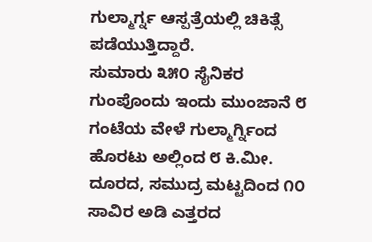ಗುಲ್ಮಾರ್ಗ್ನ ಆಸ್ಪತ್ರೆಯಲ್ಲಿ ಚಿಕಿತ್ಸೆ ಪಡೆಯುತ್ತಿದ್ದಾರೆ.
ಸುಮಾರು ೩೫೦ ಸೈನಿಕರ ಗುಂಪೊಂದು ಇಂದು ಮುಂಜಾನೆ ೮ ಗಂಟೆಯ ವೇಳೆ ಗುಲ್ಮಾರ್ಗ್ನಿಂದ ಹೊರಟು ಅಲ್ಲಿಂದ ೮ ಕಿ.ಮೀ. ದೂರದ, ಸಮುದ್ರ ಮಟ್ಟದಿಂದ ೧೦ ಸಾವಿರ ಅಡಿ ಎತ್ತರದ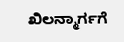ಖಿಲನ್ಮಾರ್ಗಗೆ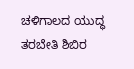ಚಳಿಗಾಲದ ಯುದ್ಧ ತರಬೇತಿ ಶಿಬಿರ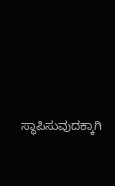ಸ್ಥಾಪಿಸುವುದಕ್ಕಾಗಿ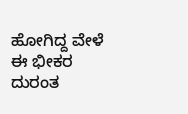ಹೋಗಿದ್ದ ವೇಳೆ ಈ ಭೀಕರ ದುರಂತ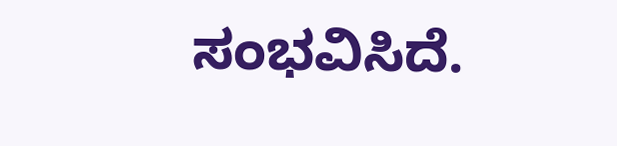ಸಂಭವಿಸಿದೆ.